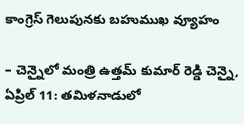కాంగ్రెస్ గెలుపునకు బహుముఖ వ్యూహం

– చెన్నైలో మంత్రి ఉత్తమ్ కుమార్ రెడ్డి చెన్నై, ఏప్రిల్ 11: తమిళనాడులో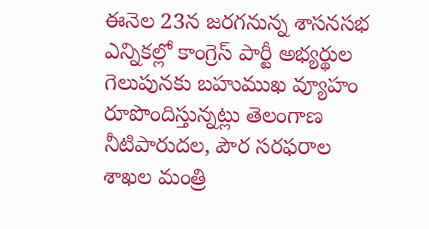ఈనెల 23న జరగనున్న శాసనసభ ఎన్నికల్లో కాంగ్రెస్ పార్టీ అభ్యర్థుల గెలుపునకు బహుముఖ వ్యూహం రూపొందిస్తున్నట్లు తెలంగాణ నీటిపారుదల, పౌర సరఫరాల శాఖల మంత్రి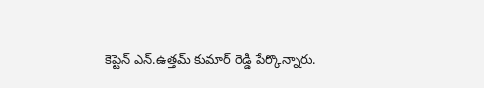కెప్టెన్ ఎన్.ఉత్తమ్ కుమార్ రెడ్డి పేర్కొన్నారు.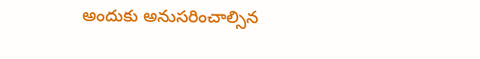అందుకు అనుసరించాల్సిన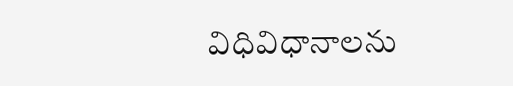విధివిధానాలను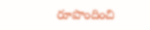రూపొందించి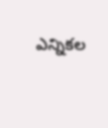ఎన్నికల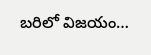బరిలో విజయం…